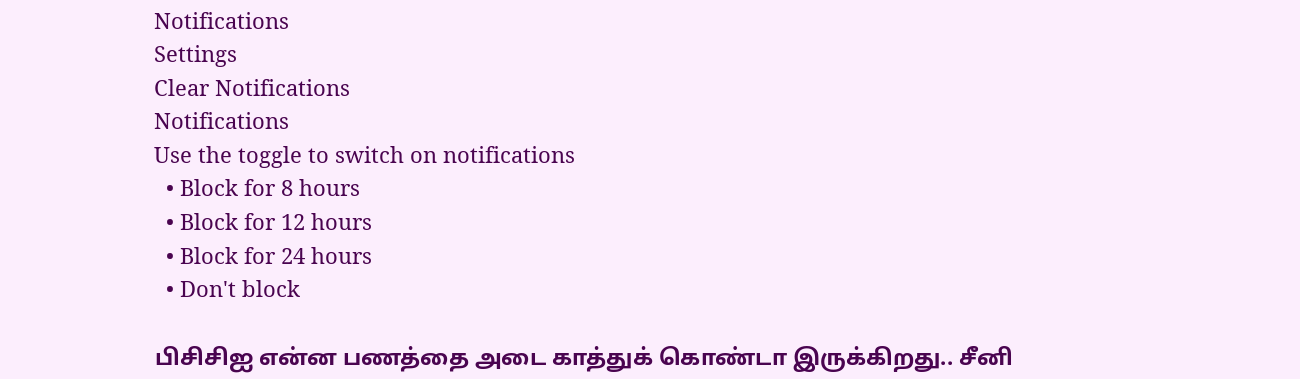Notifications
Settings
Clear Notifications
Notifications
Use the toggle to switch on notifications
  • Block for 8 hours
  • Block for 12 hours
  • Block for 24 hours
  • Don't block

பிசிசிஐ என்ன பணத்தை அடை காத்துக் கொண்டா இருக்கிறது.. சீனி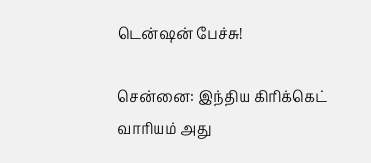டென்ஷன் பேச்சு!

சென்னை: இந்திய கிரிக்கெட் வாரியம் அது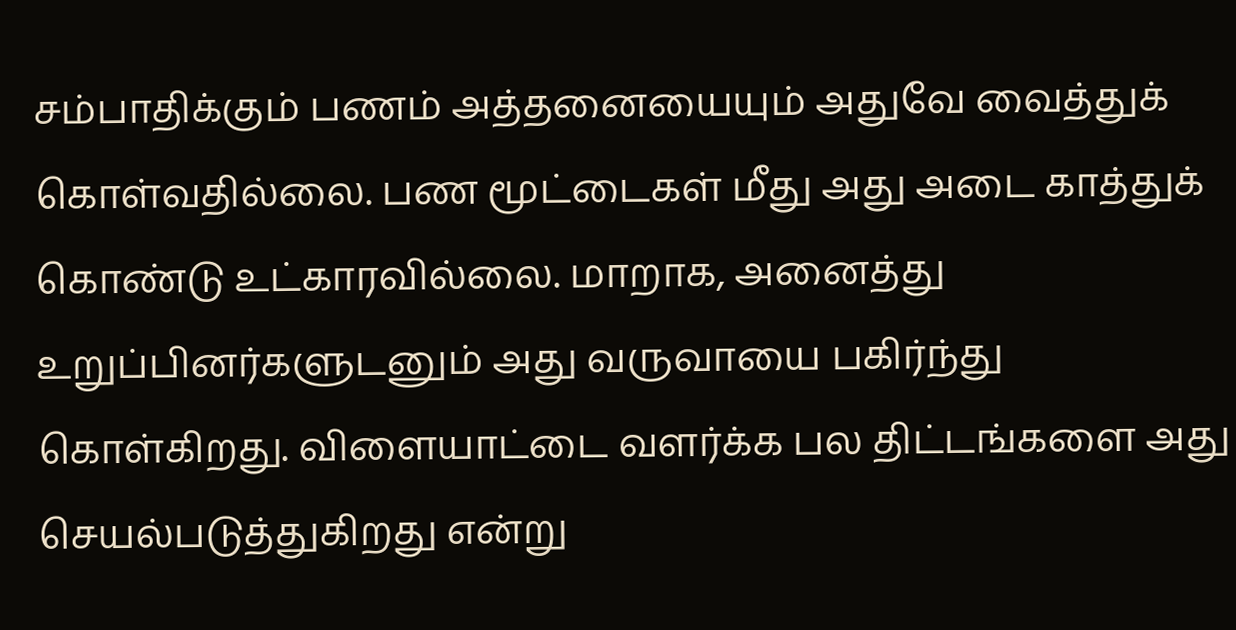சம்பாதிக்கும் பணம் அத்தனையையும் அதுவே வைத்துக் கொள்வதில்லை. பண மூட்டைகள் மீது அது அடை காத்துக் கொண்டு உட்காரவில்லை. மாறாக, அனைத்து உறுப்பினர்களுடனும் அது வருவாயை பகிர்ந்து கொள்கிறது. விளையாட்டை வளர்க்க பல திட்டங்களை அது செயல்படுத்துகிறது என்று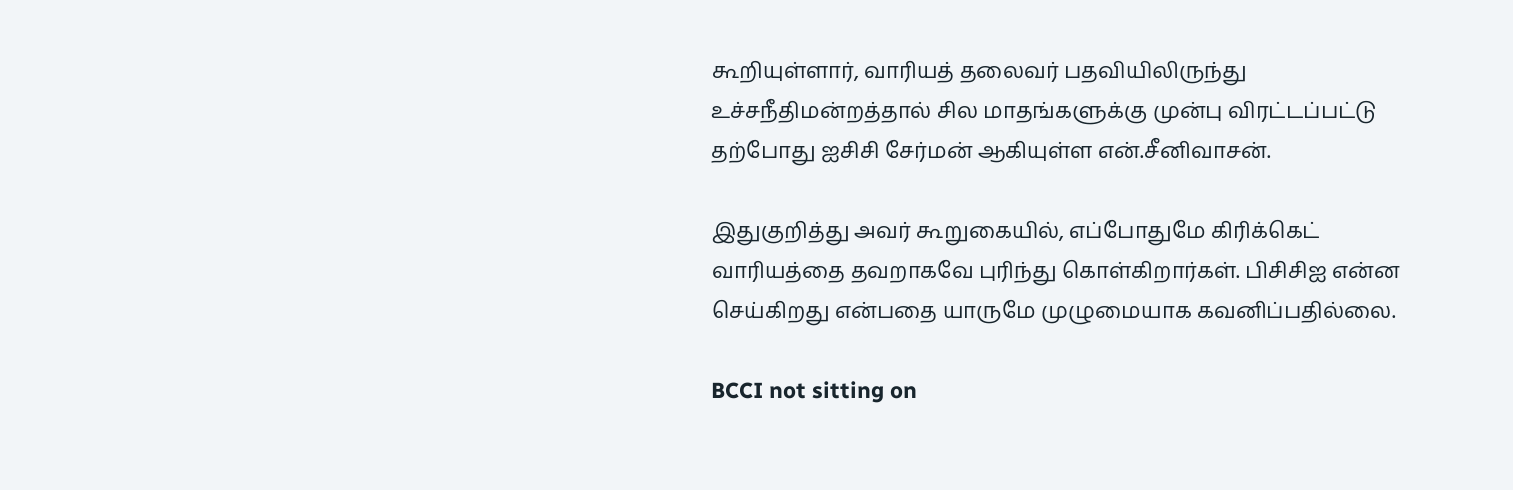கூறியுள்ளார், வாரியத் தலைவர் பதவியிலிருந்து உச்சநீதிமன்றத்தால் சில மாதங்களுக்கு முன்பு விரட்டப்பட்டு தற்போது ஐசிசி சேர்மன் ஆகியுள்ள என்.சீனிவாசன்.

இதுகுறித்து அவர் கூறுகையில், எப்போதுமே கிரிக்கெட் வாரியத்தை தவறாகவே புரிந்து கொள்கிறார்கள். பிசிசிஐ என்ன செய்கிறது என்பதை யாருமே முழுமையாக கவனிப்பதில்லை.

BCCI not sitting on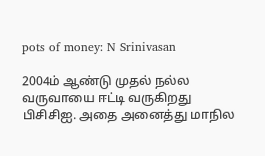pots of money: N Srinivasan

2004ம் ஆண்டு முதல் நல்ல வருவாயை ஈட்டி வருகிறது பிசிசிஐ. அதை அனைத்து மாநில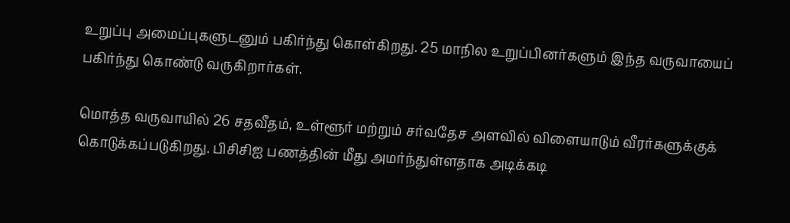உறுப்பு அமைப்புகளுடனும் பகிர்ந்து கொள்கிறது. 25 மாநில உறுப்பினர்களும் இந்த வருவாயைப் பகிர்ந்து கொண்டு வருகிறார்கள்.

மொத்த வருவாயில் 26 சதவீதம், உள்ளூர் மற்றும் சர்வதேச அளவில் விளையாடும் வீரர்களுக்குக் கொடுக்கப்படுகிறது. பிசிசிஐ பணத்தின் மீது அமர்ந்துள்ளதாக அடிக்கடி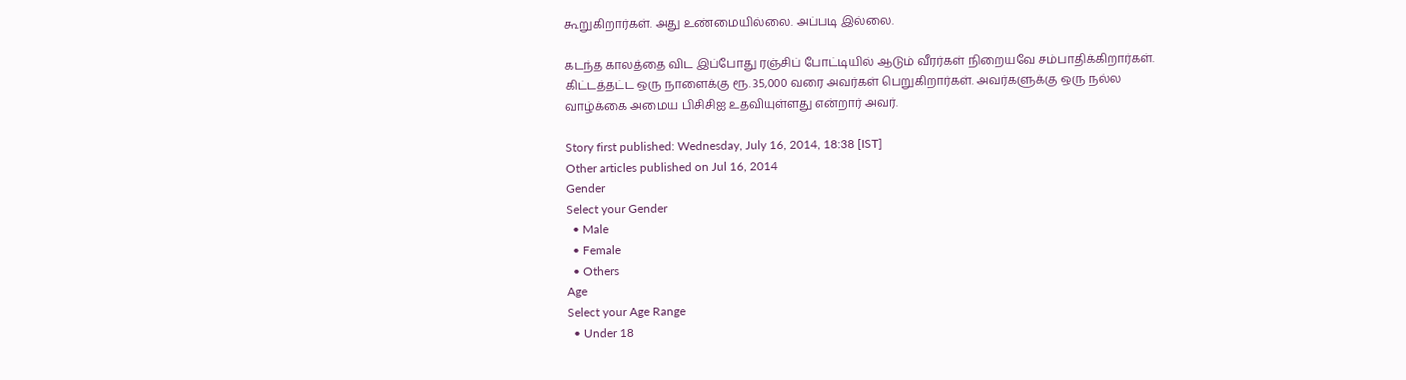கூறுகிறார்கள். அது உண்மையில்லை. அப்படி இல்லை.

கடந்த காலத்தை விட இப்போது ரஞ்சிப் போட்டியில் ஆடும் வீரர்கள் நிறையவே சம்பாதிக்கிறார்கள். கிட்டத்தட்ட ஒரு நாளைக்கு ரூ. 35,000 வரை அவர்கள் பெறுகிறார்கள். அவர்களுக்கு ஒரு நல்ல வாழ்க்கை அமைய பிசிசிஐ உதவியுள்ளது என்றார் அவர்.

Story first published: Wednesday, July 16, 2014, 18:38 [IST]
Other articles published on Jul 16, 2014
Gender
Select your Gender
  • Male
  • Female
  • Others
Age
Select your Age Range
  • Under 18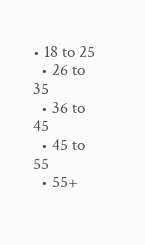• 18 to 25
  • 26 to 35
  • 36 to 45
  • 45 to 55
  • 55+